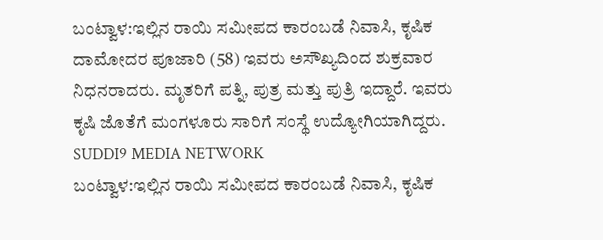ಬಂಟ್ವಾಳ:ಇಲ್ಲಿನ ರಾಯಿ ಸಮೀಪದ ಕಾರಂಬಡೆ ನಿವಾಸಿ, ಕೃಷಿಕ ದಾಮೋದರ ಪೂಜಾರಿ (58) ಇವರು ಅಸೌಖ್ಯದಿಂದ ಶುಕ್ರವಾರ ನಿಧನರಾದರು. ಮೃತರಿಗೆ ಪತ್ನಿ, ಪುತ್ರ ಮತ್ತು ಪುತ್ರಿ ಇದ್ದಾರೆ. ಇವರು ಕೃಷಿ ಜೊತೆಗೆ ಮಂಗಳೂರು ಸಾರಿಗೆ ಸಂಸ್ಥೆ ಉದ್ಯೋಗಿಯಾಗಿದ್ದರು.
SUDDI9 MEDIA NETWORK
ಬಂಟ್ವಾಳ:ಇಲ್ಲಿನ ರಾಯಿ ಸಮೀಪದ ಕಾರಂಬಡೆ ನಿವಾಸಿ, ಕೃಷಿಕ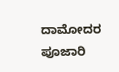ದಾಮೋದರ ಪೂಜಾರಿ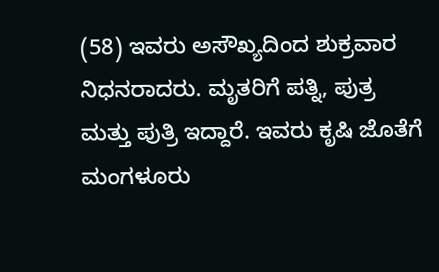(58) ಇವರು ಅಸೌಖ್ಯದಿಂದ ಶುಕ್ರವಾರ ನಿಧನರಾದರು. ಮೃತರಿಗೆ ಪತ್ನಿ, ಪುತ್ರ ಮತ್ತು ಪುತ್ರಿ ಇದ್ದಾರೆ. ಇವರು ಕೃಷಿ ಜೊತೆಗೆ ಮಂಗಳೂರು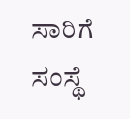ಸಾರಿಗೆ ಸಂಸ್ಥೆ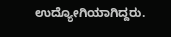ಉದ್ಯೋಗಿಯಾಗಿದ್ದರು.